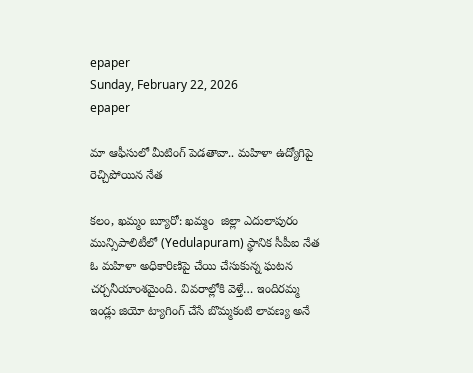epaper
Sunday, February 22, 2026
epaper

మా ఆఫీసులో మీటింగ్ పెడతావా.. మహిళా ఉద్యోగిపై రెచ్చిపోయిన నేత

కలం, ఖమ్మం బ్యూరో: ఖమ్మం  జిల్లా ఎదులాపురం మున్సిపాలిటీలో (Yedulapuram) స్థానిక సీపీఐ నేత ఓ మహిళా అధికారిణిపై చేయి చేసుకున్న ఘటన చర్చనీయాంశమైంది. వివరాల్లోకి వెళ్తే… ఇందిరమ్మ ఇండ్లు జియో ట్యాగింగ్ చేసే బొమ్మకంటి లావణ్య అనే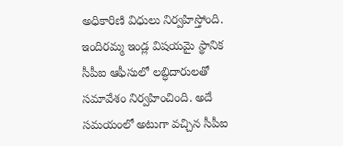అధికారిణి విధులు నిర్వహిస్తోంది. ఇందిరమ్మ ఇండ్ల విషయమై స్థానిక సీపీఐ ఆఫీసులో లబ్ధిదారులతో సమావేశం నిర్వహించింది. అదే సమయంలో అటుగా వచ్చిన సీపీఐ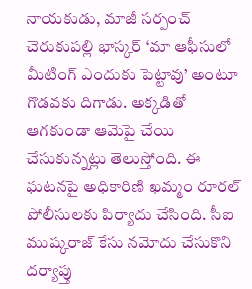నాయకుడు, మాజీ సర్పంచ్ చెరుకుపల్లి భాస్కర్ ‘మా ఆఫీసులో మీటింగ్ ఎందుకు పెట్టావు’ అంటూ గొడవకు దిగాడు. అక్కడితో ఆగకుండా ఆమెపై చేయి చేసుకున్నట్లు తెలుస్తోంది. ఈ ఘటనపై అధికారిణి ఖమ్మం రూరల్ పోలీసులకు పిర్యాదు చేసింది. సీఐ ముష్కరాజ్ కేసు నమోదు చేసుకొని దర్యాప్తు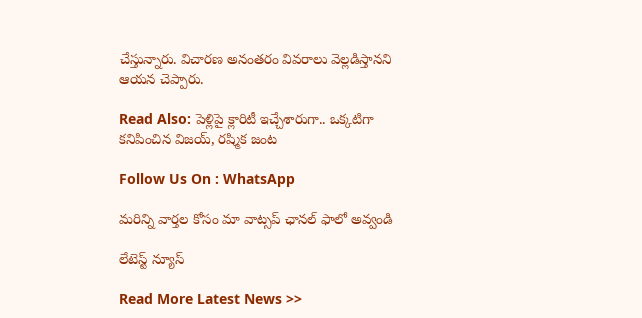చేస్తున్నారు. విచారణ అనంతరం వివరాలు వెల్లడిస్తానని ఆయన చెప్పారు.

Read Also: పెళ్లిపై క్లారిటీ ఇచ్చేశారుగా.. ఒక్కటిగా కనిపించిన విజయ్, రష్మిక జంట

Follow Us On : WhatsApp

మ‌రిన్ని వార్త‌ల కోసం మా వాట్స‌ప్ ఛాన‌ల్ ఫాలో అవ్వండి

లేటెస్ట్ న్యూస్‌

Read More Latest News >>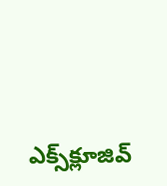ఎక్స్‌క్లూజివ్‌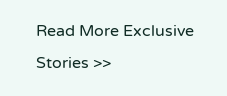Read More Exclusive Stories >>